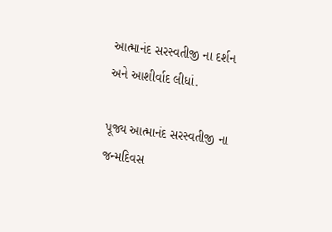આત્માનંદ સરસ્વતીજી ના દર્શન અને આશીર્વાદ લીધાં.

પૂજ્ય આત્માનંદ સરસ્વતીજી ના જન્મદિવસ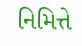નિમિત્તે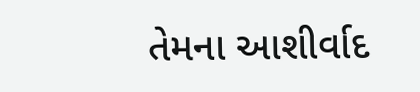તેમના આશીર્વાદ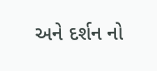અને દર્શન નો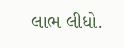લાભ લીધો.